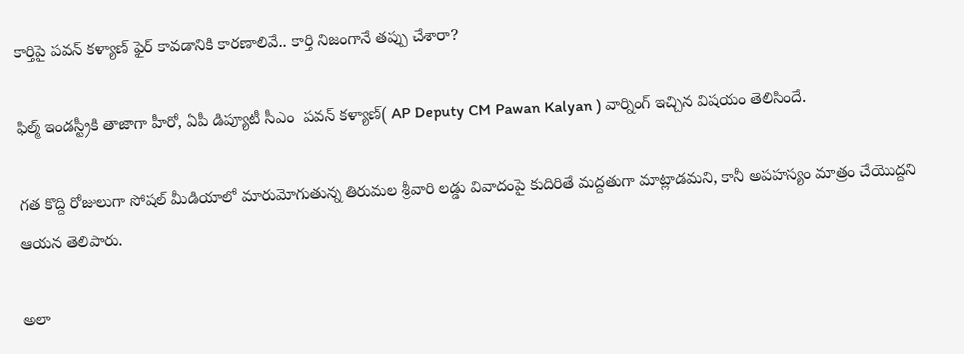కార్తిపై పవన్ కళ్యాణ్ ఫైర్ కావడానికి కారణాలివే.. కార్తి నిజంగానే తప్పు చేశారా?

ఫిల్మ్ ఇండస్ట్రీకి తాజాగా హీరో, ఏపీ డిప్యూటీ సీఎం  పవన్ కళ్యాణ్( AP Deputy CM Pawan Kalyan ) వార్నింగ్ ఇచ్చిన విషయం తెలిసిందే.

గత కొద్ది రోజులుగా సోషల్ మీడియాలో మారుమోగుతున్న తిరుమల శ్రీవారి లడ్డు వివాదంపై కుదిరితే మద్దతుగా మాట్లాడమని, కానీ అపహస్యం మాత్రం చేయొద్దని ఆయన తెలిపారు.

అలా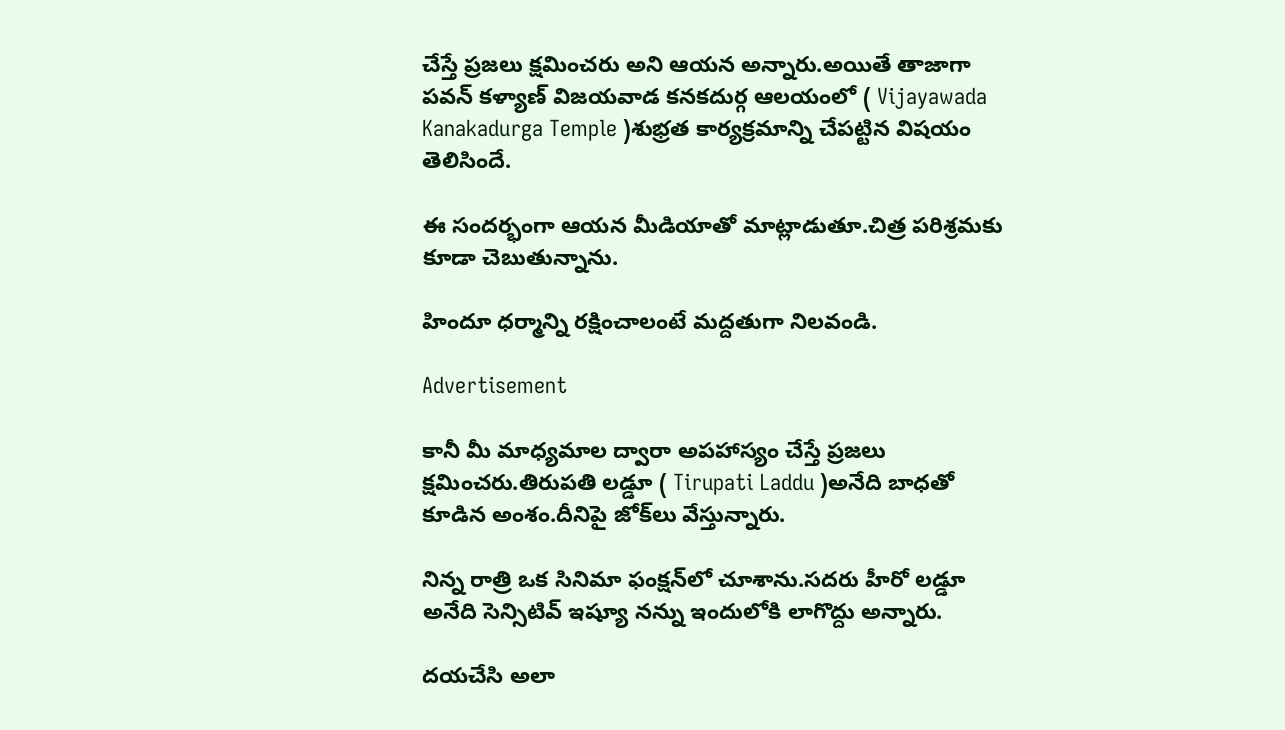చేస్తే ప్రజలు క్షమించరు అని ఆయన అన్నారు.అయితే తాజాగా పవన్ కళ్యాణ్ విజయవాడ కనకదుర్గ ఆలయంలో ( Vijayawada Kanakadurga Temple )శుభ్రత కార్యక్రమాన్ని చేపట్టిన విషయం తెలిసిందే.

ఈ సందర్భంగా ఆయన మీడియాతో మాట్లాడుతూ.చిత్ర పరిశ్రమకు కూడా చెబుతున్నాను.

హిందూ ధర్మాన్ని రక్షించాలంటే మద్దతుగా నిలవండి.

Advertisement

కానీ మీ మాధ్యమాల ద్వారా అపహాస్యం చేస్తే ప్రజలు క్షమించరు.తిరుపతి లడ్డూ ( Tirupati Laddu )అనేది బాధతో కూడిన అంశం.దీనిపై జోక్‌లు వేస్తున్నారు.

నిన్న రాత్రి ఒక సినిమా ఫంక్షన్‌లో చూశాను.సదరు హీరో లడ్డూ అనేది సెన్సిటివ్‌ ఇష్యూ నన్ను ఇందులోకి లాగొద్దు అన్నారు.

దయచేసి అలా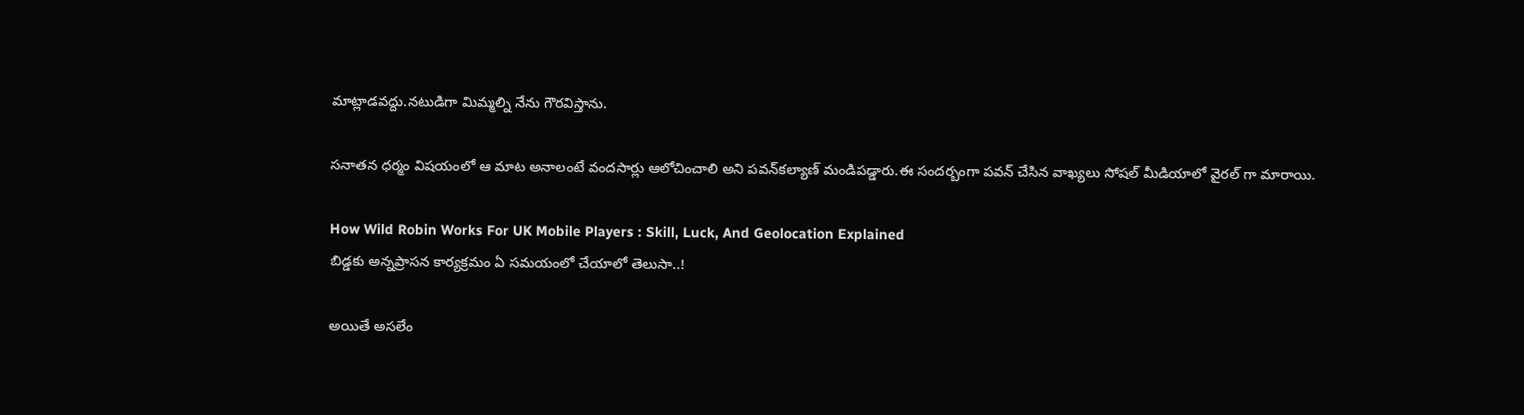మాట్లాడవద్దు.నటుడిగా మిమ్మల్ని నేను గౌరవిస్తాను.

సనాతన ధర్మం విషయంలో ఆ మాట అనాలంటే వందసార్లు ఆలోచించాలి అని పవన్‌కల్యాణ్‌ మండిపడ్డారు.ఈ సందర్బంగా పవన్ చేసిన వాఖ్యలు సోషల్ మీడియాలో వైరల్ గా మారాయి.

How Wild Robin Works For UK Mobile Players : Skill, Luck, And Geolocation Explained
బిడ్డకు అన్నప్రాసన కార్యక్రమం ఏ సమయంలో చేయాలో తెలుసా..!

అయితే అసలేం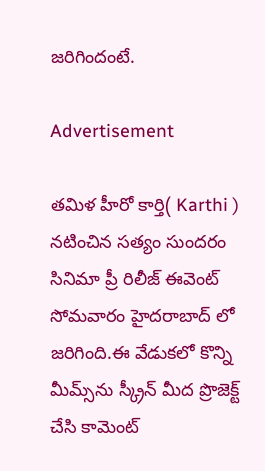జరిగిందంటే.

Advertisement

తమిళ హీరో కార్తి( Karthi ) నటించిన సత్యం సుందరం సినిమా ప్రీ రిలీజ్‌ ఈవెంట్‌ సోమవారం హైదరాబాద్‌ లో జరిగింది.ఈ వేడుకలో కొన్ని మీమ్స్‌ను స్క్రీన్ మీద ప్రొజెక్ట్‌ చేసి కామెంట్‌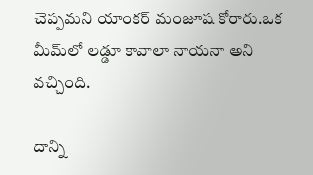చెప్పమని యాంకర్‌ మంజూష కోరారు.ఒక మీమ్‌లో లడ్డూ కావాలా నాయనా అని వచ్చింది.

దాన్ని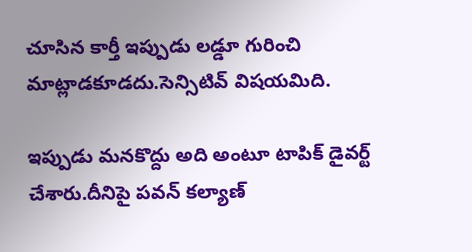చూసిన కార్తీ ఇప్పుడు లడ్డూ గురించి మాట్లాడకూడదు.సెన్సిటివ్‌ విషయమిది.

ఇప్పుడు మనకొద్దు అది అంటూ టాపిక్‌ డైవర్ట్‌ చేశారు.దీనిపై పవన్‌ కల్యాణ్‌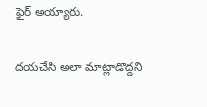ఫైర్ అయ్యారు.

దయచేసి అలా మాట్లాడొద్దని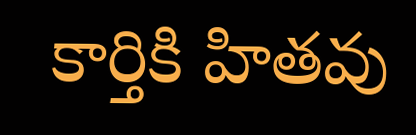కార్తికి హితవు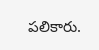పలికారు.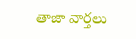తాజా వార్తలు